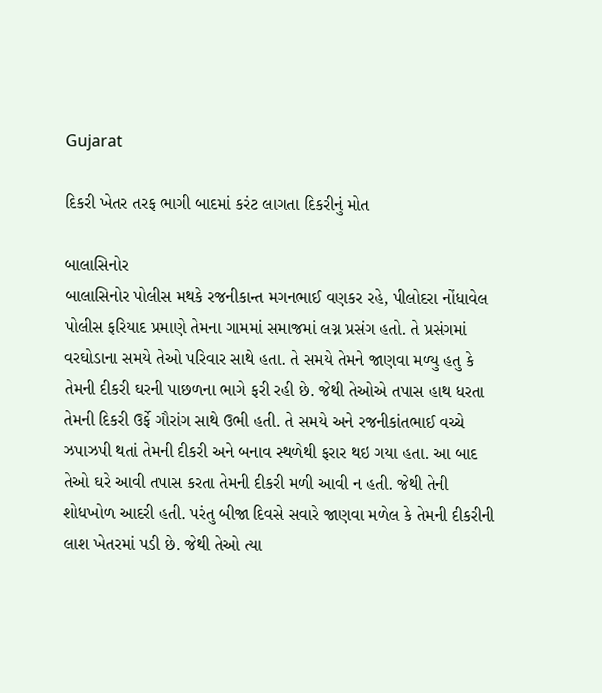Gujarat

દિકરી ખેતર તરફ ભાગી બાદમાં કરંટ લાગતા દિકરીનું મોત

બાલાસિનોર
બાલાસિનોર પોલીસ મથકે રજનીકાન્ત મગનભાઈ વણકર રહે, પીલોદરા નોંધાવેલ પોલીસ ફરિયાદ પ્રમાણે તેમના ગામમાં સમાજમાં લગ્ન પ્રસંગ હતો. તે પ્રસંગમાં વરઘોડાના સમયે તેઓ પરિવાર સાથે હતા. તે સમયે તેમને જાણવા મળ્યુ હતુ કે તેમની દીકરી ઘરની પાછળના ભાગે ફરી રહી છે. જેથી તેઓએ તપાસ હાથ ધરતા તેમની દિકરી ઉર્ફે ગૌરાંગ સાથે ઉભી હતી. તે સમયે અને રજનીકાંતભાઈ વચ્ચે ઝપાઝપી થતાં તેમની દીકરી અને બનાવ સ્થળેથી ફરાર થઇ ગયા હતા. આ બાદ તેઓ ઘરે આવી તપાસ કરતા તેમની દીકરી મળી આવી ન હતી. જેથી તેની શોધખોળ આદરી હતી. પરંતુ બીજા દિવસે સવારે જાણવા મળેલ કે તેમની દીકરીની લાશ ખેતરમાં પડી છે. જેથી તેઓ ત્યા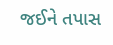જઈને તપાસ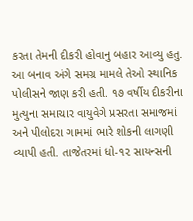કરતા તેમની દીકરી હોવાનુ બહાર આવ્યુ હતુ. આ બનાવ અંગે સમગ્ર મામલે તેઓ સ્થાનિક પોલીસને જાણ કરી હતી. ૧૭ વર્ષીય દીકરીના મુત્યુના સમાચાર વાયુવેગે પ્રસરતા સમાજમાં અને પીલોદરા ગામમાં ભારે શોકની લાગણી વ્યાપી હતી. તાજેતરમાં ધો-૧૨ સાયન્સની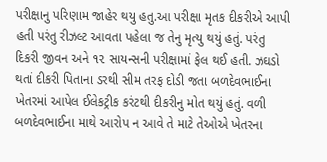પરીક્ષાનુ પરિણામ જાહેર થયુ હતુ.આ પરીક્ષા મૃતક દીકરીએ આપી હતી પરંતુ રીઝલ્ટ આવતા પહેલા જ તેનુ મૃત્યુ થયું હતું. પરંતુ દિકરી જીવન અને ૧૨ સાયન્સની પરીક્ષામાં ફેલ થઈ હતી. ઝઘડો થતાં દીકરી પિતાના ડરથી સીમ તરફ દોડી જતા બળદેવભાઈના ખેતરમાં આપેલ ઈલેકટ્રીક કરંટથી દીકરીનુ મોત થયું હતું. વળી બળદેવભાઈના માથે આરોપ ન આવે તે માટે તેઓએ ખેતરના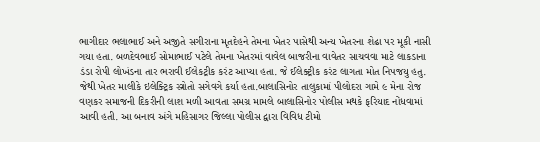ભાગીદાર ભલાભાઈ અને અજીતે સગીરાના મૃતદેહને તેમના ખેતર પાસેથી અન્ય ખેતરના શેઢા પર મૂકી નાસી ગયા હતા. બળદેવભાઈ સોમાભાઈ પટેલે તેમના ખેતરમાં વાવેલ બાજરીના વાવેતર સાચવવા માટે લાકડાના ડંડા રોપી લોખંડના તાર ભરાવી ઈલેકટ્રીક કરંટ આપ્યા હતા. જે ઈલેક્ટ્રીક કરંટ લાગતા મોત નિપજયુ હતુ. જેથી ખેતર માલીકે ઇલેક્ટ્રિક સ્ત્રોતો સગેવગે કર્યા હતા.બાલાસિનોર તાલુકામાં પીલોદરા ગામે ૯ મેના રોજ વણકર સમાજની દિકરીની લાશ મળી આવતા સમગ્ર મામલે બાલાસિનોર પોલીસ મથકે ફરિયાદ નોંધવામાં આવી હતી. આ બનાવ અંગે મહિસાગર જિલ્લા પોલીસ દ્વારા વિવિધ ટીમો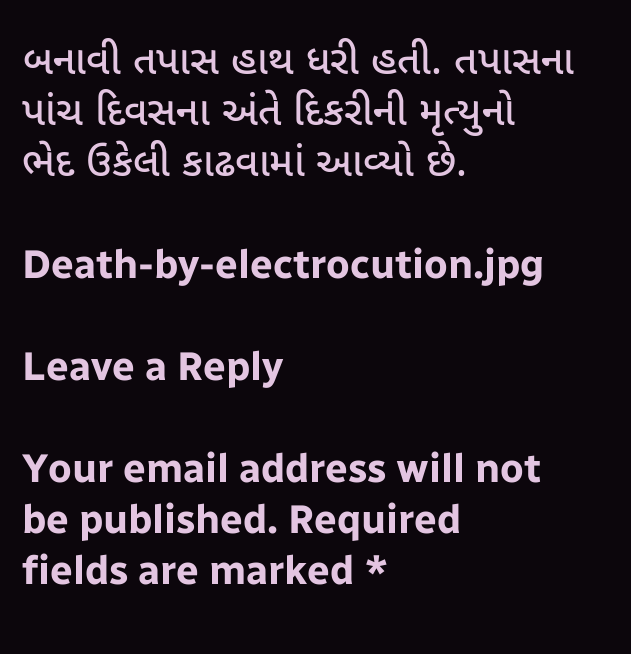બનાવી તપાસ હાથ ધરી હતી. તપાસના પાંચ દિવસના અંતે દિકરીની મૃત્યુનો ભેદ ઉકેલી કાઢવામાં આવ્યો છે.

Death-by-electrocution.jpg

Leave a Reply

Your email address will not be published. Required fields are marked *